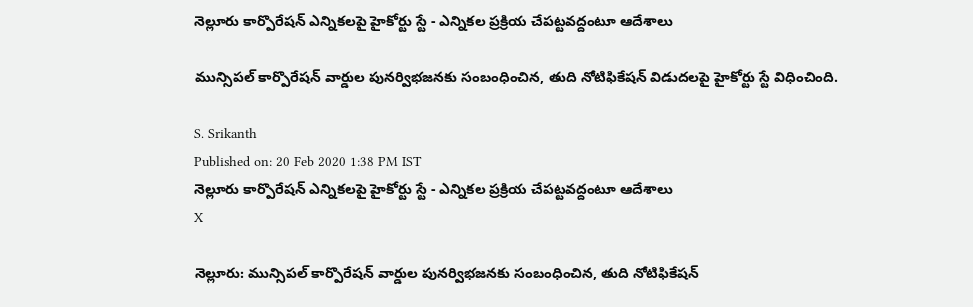నెల్లూరు కార్పొరేషన్ ఎన్నికలపై హైకోర్టు స్టే - ఎన్నికల ప్రక్రియ చేపట్టవద్దంటూ ఆదేశాలు

మున్సిపల్‌ కార్పొరేషన్‌ వార్డుల పునర్విభజనకు సంబంధించిన, తుది నోటిఫికేషన్‌ విడుదలపై హైకోర్టు స్టే విధించింది.

S. Srikanth
Published on: 20 Feb 2020 1:38 PM IST
నెల్లూరు కార్పొరేషన్ ఎన్నికలపై హైకోర్టు స్టే - ఎన్నికల ప్రక్రియ చేపట్టవద్దంటూ ఆదేశాలు
X

నెల్లూరు: మున్సిపల్‌ కార్పొరేషన్‌ వార్డుల పునర్విభజనకు సంబంధించిన, తుది నోటిఫికేషన్‌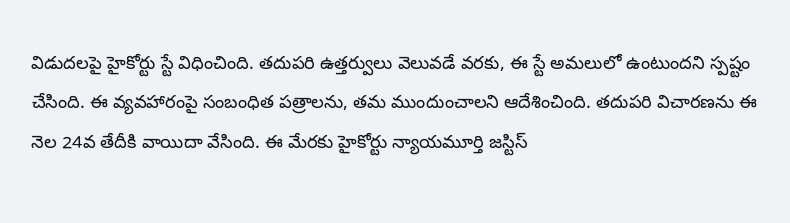విడుదలపై హైకోర్టు స్టే విధించింది. తదుపరి ఉత్తర్వులు వెలువడే వరకు, ఈ స్టే అమలులో ఉంటుందని స్పష్టం చేసింది. ఈ వ్యవహారంపై సంబంధిత పత్రాలను, తమ ముందుంచాలని ఆదేశించింది. తదుపరి విచారణను ఈ నెల 24వ తేదీకి వాయిదా వేసింది. ఈ మేరకు హైకోర్టు న్యాయమూర్తి జస్టిస్‌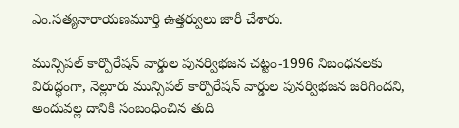ఎం.సత్యనారాయణమూర్తి ఉత్తర్వులు జారీ చేశారు.

మున్సిపల్‌ కార్పొరేషన్‌ వార్డుల పునర్విభజన చట్టం-1996 నిబంధనలకు విరుద్ధంగా, నెల్లూరు మున్సిపల్‌ కార్పొరేషన్‌ వార్డుల పునర్విభజన జరిగిందని, అందువల్ల దానికి సంబంధించిన తుది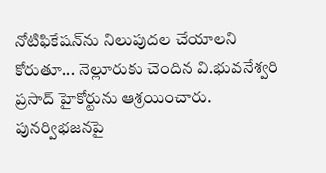నోటిఫికేషన్‌ను నిలుపుదల చేయాలని కోరుతూ... నెల్లూరుకు చెందిన వి.భువనేశ్వరి ప్రసాద్‌ హైకోర్టును ఆశ్రయించారు. పునర్విభజనపై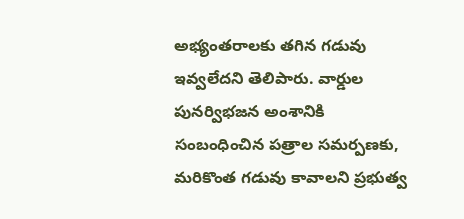అభ్యంతరాలకు తగిన గడువు ఇవ్వలేదని తెలిపారు. వార్డుల పునర్విభజన అంశానికి సంబంధించిన పత్రాల సమర్పణకు, మరికొంత గడువు కావాలని ప్రభుత్వ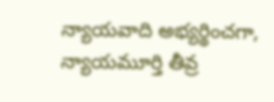న్యాయవాది అభ్యర్థించగా, న్యాయమూర్తి తీవ్ర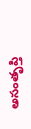అసంతృప్తి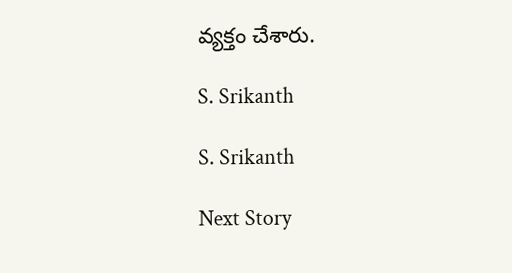వ్యక్తం చేశారు.

S. Srikanth

S. Srikanth

Next Story